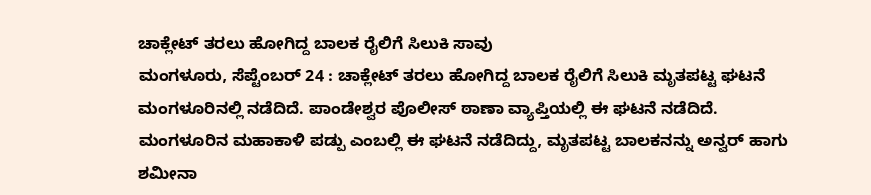ಚಾಕ್ಲೇಟ್ ತರಲು ಹೋಗಿದ್ದ ಬಾಲಕ ರೈಲಿಗೆ ಸಿಲುಕಿ ಸಾವು
ಮಂಗಳೂರು, ಸೆಪ್ಟೆಂಬರ್ 24 : ಚಾಕ್ಲೇಟ್ ತರಲು ಹೋಗಿದ್ದ ಬಾಲಕ ರೈಲಿಗೆ ಸಿಲುಕಿ ಮೃತಪಟ್ಟ ಘಟನೆ ಮಂಗಳೂರಿನಲ್ಲಿ ನಡೆದಿದೆ. ಪಾಂಡೇಶ್ವರ ಪೊಲೀಸ್ ಠಾಣಾ ವ್ಯಾಪ್ತಿಯಲ್ಲಿ ಈ ಘಟನೆ ನಡೆದಿದೆ.
ಮಂಗಳೂರಿನ ಮಹಾಕಾಳಿ ಪಡ್ಪು ಎಂಬಲ್ಲಿ ಈ ಘಟನೆ ನಡೆದಿದ್ದು, ಮೃತಪಟ್ಟ ಬಾಲಕನನ್ನು ಅನ್ವರ್ ಹಾಗು ಶಮೀನಾ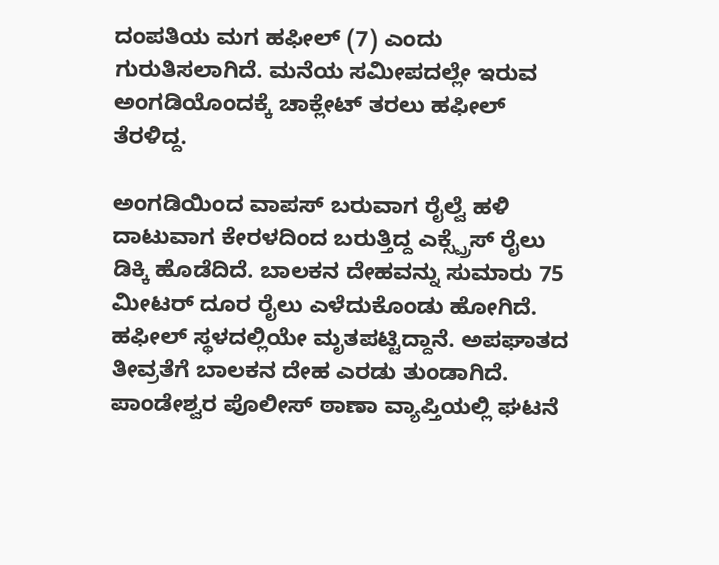ದಂಪತಿಯ ಮಗ ಹಫೀಲ್ (7) ಎಂದು ಗುರುತಿಸಲಾಗಿದೆ. ಮನೆಯ ಸಮೀಪದಲ್ಲೇ ಇರುವ ಅಂಗಡಿಯೊಂದಕ್ಕೆ ಚಾಕ್ಲೇಟ್ ತರಲು ಹಫೀಲ್ ತೆರಳಿದ್ದ.

ಅಂಗಡಿಯಿಂದ ವಾಪಸ್ ಬರುವಾಗ ರೈಲ್ವೆ ಹಳಿ ದಾಟುವಾಗ ಕೇರಳದಿಂದ ಬರುತ್ತಿದ್ದ ಎಕ್ಸ್ಪ್ರೆಸ್ ರೈಲು ಡಿಕ್ಕಿ ಹೊಡೆದಿದೆ. ಬಾಲಕನ ದೇಹವನ್ನು ಸುಮಾರು 75 ಮೀಟರ್ ದೂರ ರೈಲು ಎಳೆದುಕೊಂಡು ಹೋಗಿದೆ.
ಹಫೀಲ್ ಸ್ಥಳದಲ್ಲಿಯೇ ಮೃತಪಟ್ಟಿದ್ದಾನೆ. ಅಪಘಾತದ ತೀವ್ರತೆಗೆ ಬಾಲಕನ ದೇಹ ಎರಡು ತುಂಡಾಗಿದೆ. ಪಾಂಡೇಶ್ವರ ಪೊಲೀಸ್ ಠಾಣಾ ವ್ಯಾಪ್ತಿಯಲ್ಲಿ ಘಟನೆ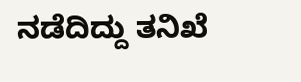ನಡೆದಿದ್ದು ತನಿಖೆ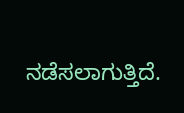ನಡೆಸಲಾಗುತ್ತಿದೆ.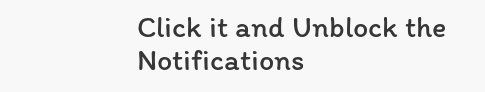Click it and Unblock the Notifications